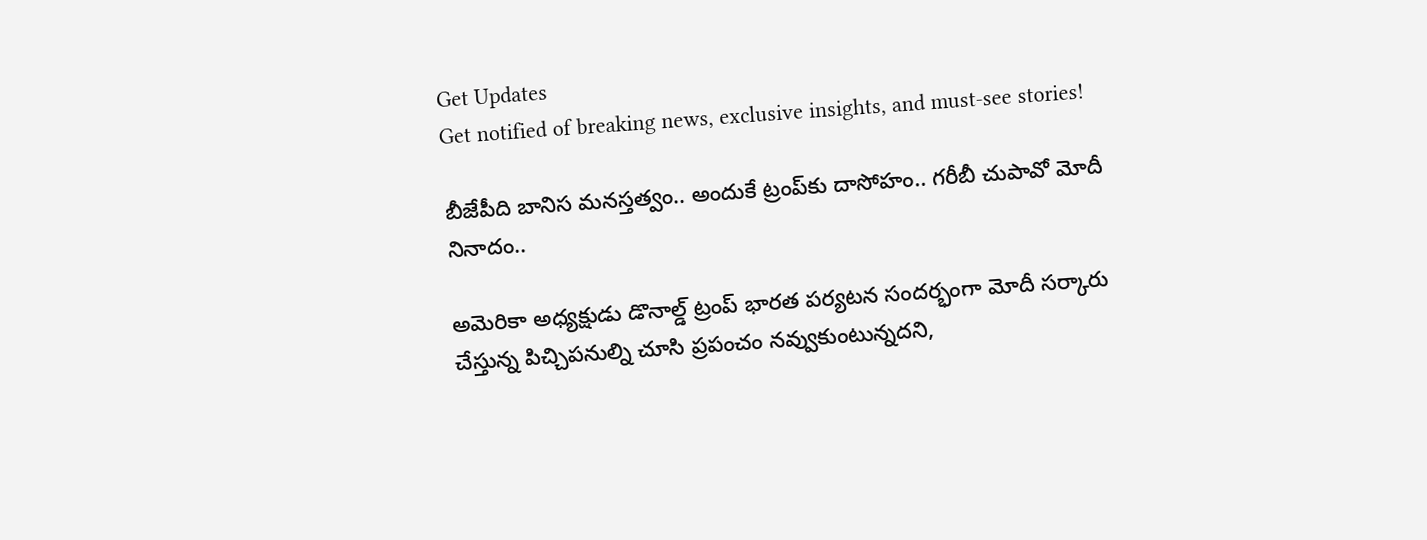Get Updates
Get notified of breaking news, exclusive insights, and must-see stories!

బీజేపీది బానిస మనస్తత్వం.. అందుకే ట్రంప్‌కు దాసోహం.. గరీబీ చుపావో మోదీ నినాదం..

అమెరికా అధ్యక్షుడు డొనాల్డ్ ట్రంప్ భారత పర్యటన సందర్భంగా మోదీ సర్కారు చేస్తున్న పిచ్చిపనుల్ని చూసి ప్రపంచం నవ్వుకుంటున్నదని,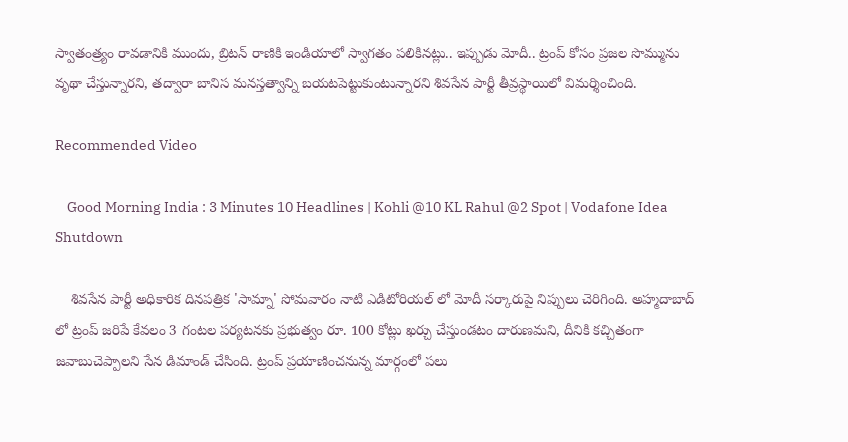స్వాతంత్ర్యం రావడానికి ముందు, బ్రిటన్ రాణికి ఇండియాలో స్వాగతం పలికినట్లు.. ఇప్పుడు మోదీ.. ట్రంప్ కోసం ప్రజల సొమ్మును వృథా చేస్తున్నారని, తద్వారా బానిస మనస్తత్వాన్ని బయటపెట్టుకుంటున్నారని శివసేన పార్టీ తీవ్రస్థాయిలో విమర్శించింది.

Recommended Video

    Good Morning India : 3 Minutes 10 Headlines | Kohli @10 KL Rahul @2 Spot | Vodafone Idea Shutdown

    శివసేన పార్టీ అధికారిక దినపత్రిక 'సామ్నా' సోమవారం నాటి ఎడిటోరియల్ లో మోదీ సర్కారుపై నిప్పులు చెరిగింది. అహ్మదాబాద్ లో ట్రంప్ జరిపే కేవలం 3 గంటల పర్యటనకు ప్రభుత్వం రూ. 100 కోట్లు ఖర్చు చేస్తుండటం దారుణమని, దీనికి కచ్చితంగా జవాబుచెప్పాలని సేన డిమాండ్ చేసింది. ట్రంప్ ప్రయాణించనున్న మార్గంలో పలు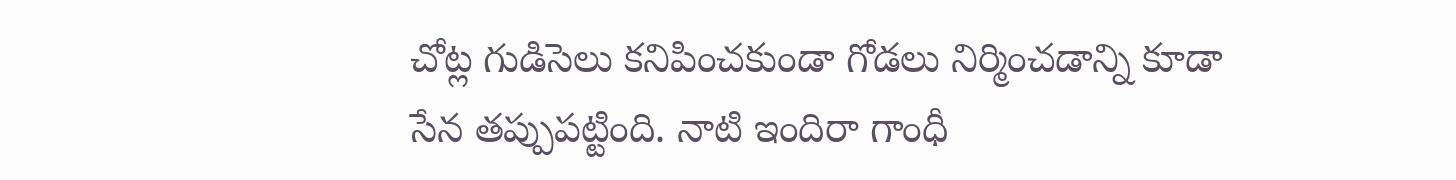చోట్ల గుడిసెలు కనిపించకుండా గోడలు నిర్మించడాన్ని కూడా సేన తప్పుపట్టింది. నాటి ఇందిరా గాంధీ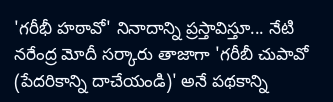'గరీభీ హఠావో' నినాదాన్ని ప్రస్తావిస్తూ... నేటి నరేంద్ర మోదీ సర్కారు తాజాగా 'గరీబీ చుపావో (పేదరికాన్ని దాచేయండి)' అనే పథకాన్ని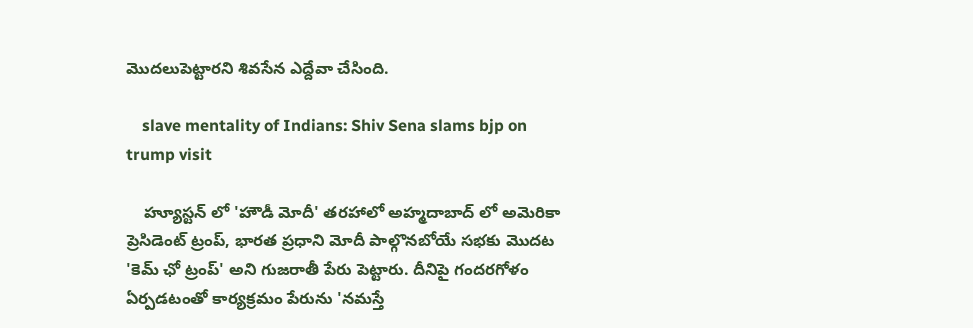మొదలుపెట్టారని శివసేన ఎద్దేవా చేసింది.

    slave mentality of Indians: Shiv Sena slams bjp on trump visit

    హ్యూస్టన్ లో 'హౌడీ మోదీ' తరహాలో అహ్మదాబాద్ లో అమెరికా ప్రెసిడెంట్ ట్రంప్, భారత ప్రధాని మోదీ పాల్గొనబోయే సభకు మొదట 'కెమ్‌ ఛో ట్రంప్‌' అని గుజరాతీ పేరు పెట్టారు. దీనిపై గందరగోళం ఏర్పడటంతో కార్యక్రమం పేరును 'నమస్తే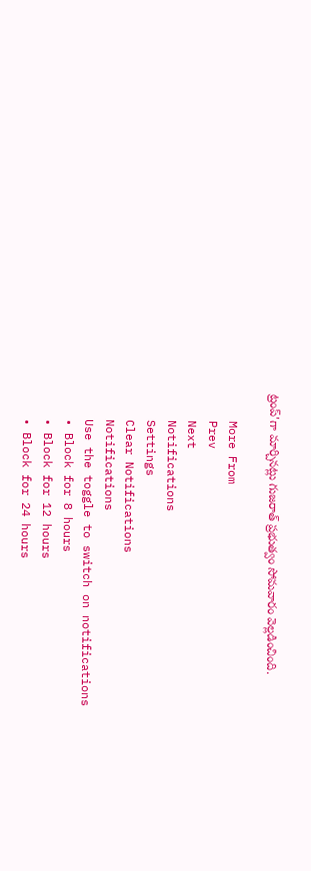ట్రంప్'గా మార్చినట్లు గుజరాత్ ప్రభుత్వం సోమవారం వెల్లడించింది.

    More From
    Prev
    Next
    Notifications
    Settings
    Clear Notifications
    Notifications
    Use the toggle to switch on notifications
    • Block for 8 hours
    • Block for 12 hours
    • Block for 24 hours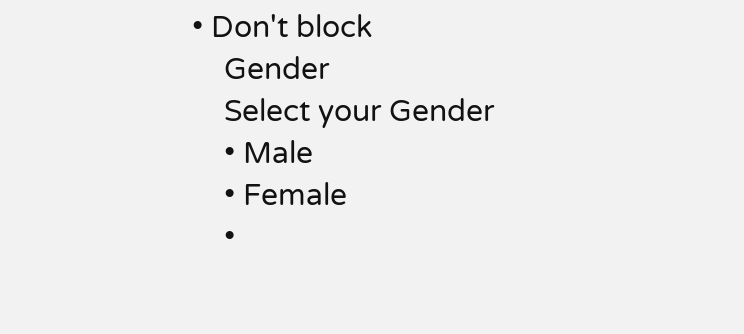• Don't block
    Gender
    Select your Gender
    • Male
    • Female
    •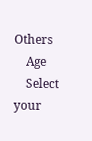Others
    Age
    Select your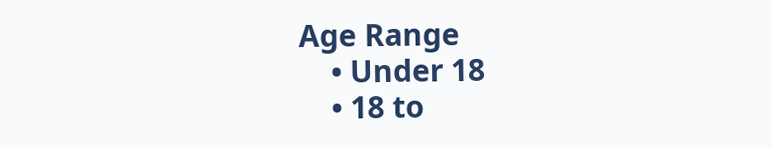Age Range
    • Under 18
    • 18 to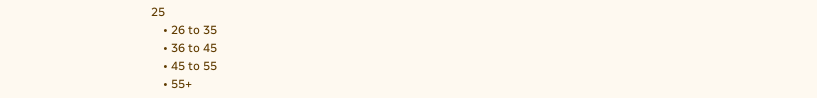25
    • 26 to 35
    • 36 to 45
    • 45 to 55
    • 55+